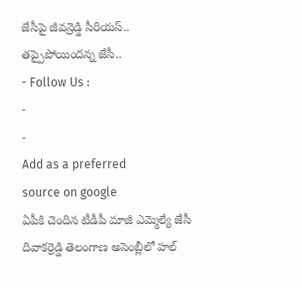జేసీపై జీవన్రెడ్డి సీరియస్.. తప్పైపోయిందన్న జేసీ..
- Follow Us :
-
-
Add as a preferred
source on google
ఏపీకి చెందిన టీడీపీ మాజీ ఎమ్మెల్యే జేసీ దివాకర్రెడ్డి తెలంగాణ అసెంబ్లీలో హల్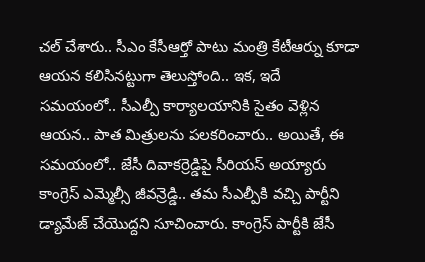చల్ చేశారు.. సీఎం కేసీఆర్తో పాటు మంత్రి కేటీఆర్ను కూడా ఆయన కలిసినట్టుగా తెలుస్తోంది.. ఇక, ఇదే సమయంలో.. సీఎల్పీ కార్యాలయానికి సైతం వెళ్లిన ఆయన.. పాత మిత్రులను పలకరించారు.. అయితే, ఈ సమయంలో.. జేసీ దివాకర్రెడ్డిపై సీరియస్ అయ్యారు కాంగ్రెస్ ఎమ్మెల్సీ జీవన్రెడ్డి.. తమ సీఎల్పీకి వచ్చి పార్టీని డ్యామేజ్ చేయొద్దని సూచించారు. కాంగ్రెస్ పార్టీకి జేసీ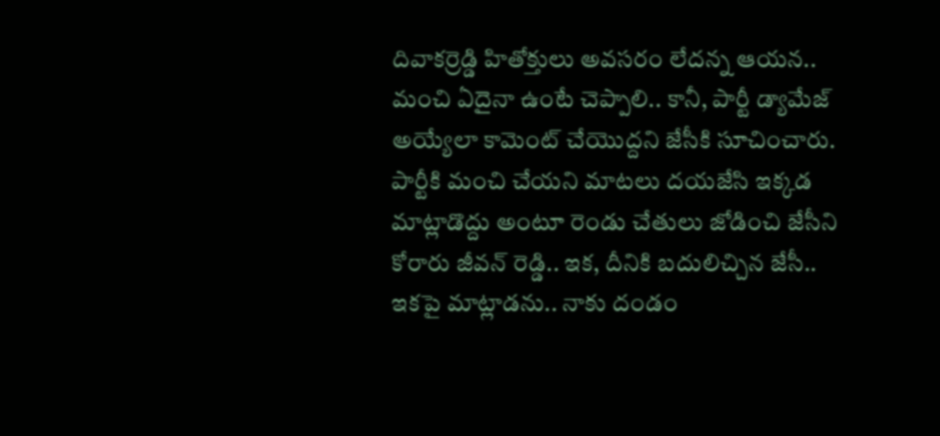దివాకర్రెడ్డి హితోక్తులు అవసరం లేదన్న ఆయన.. మంచి ఏదైనా ఉంటే చెప్పాలి.. కానీ, పార్టీ డ్యామేజ్ అయ్యేలా కామెంట్ చేయొద్దని జేసీకి సూచించారు. పార్టీకి మంచి చేయని మాటలు దయజేసి ఇక్కడ మాట్లాడొద్దు అంటూ రెండు చేతులు జోడించి జేసీని కోరారు జీవన్ రెడ్డి.. ఇక, దీనికి బదులిచ్చిన జేసీ.. ఇకపై మాట్లాడను.. నాకు దండం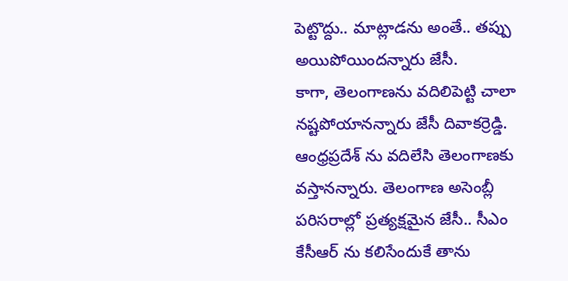పెట్టొద్దు.. మాట్లాడను అంతే.. తప్పు అయిపోయిందన్నారు జేసీ.
కాగా, తెలంగాణను వదిలిపెట్టి చాలా నష్టపోయానన్నారు జేసీ దివాకర్రెడ్డి. ఆంధ్రప్రదేశ్ ను వదిలేసి తెలంగాణకు వస్తానన్నారు. తెలంగాణ అసెంబ్లీ పరిసరాల్లో ప్రత్యక్షమైన జేసీ.. సీఎం కేసీఆర్ ను కలిసేందుకే తాను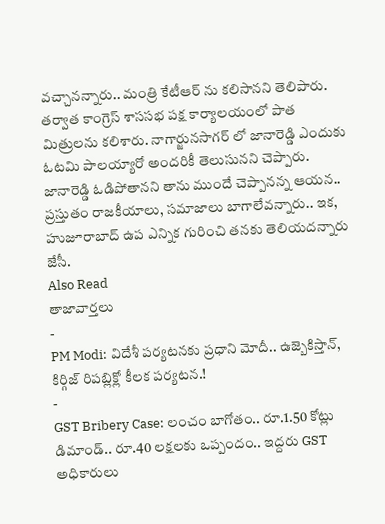వచ్చానన్నారు.. మంత్రి కేటీఆర్ ను కలిసానని తెలిపారు. తర్వాత కాంగ్రెస్ శాససభ పక్ష కార్యాలయంలో పాత మిత్రులను కలిశారు. నాగార్జునసాగర్ లో జానారెడ్డి ఎందుకు ఓటమి పాలయ్యారో అందరికీ తెలుసునని చెప్పారు. జానారెడ్డి ఓడిపోతానని తాను ముందే చెప్పానన్న ఆయన.. ప్రస్తుతం రాజకీయాలు, సమాజాలు బాగాలేవన్నారు.. ఇక, హుజూరాబాద్ ఉప ఎన్నిక గురించి తనకు తెలియదన్నారు జేసీ.
Also Read
తాజావార్తలు
-
PM Modi: విదేశీ పర్యటనకు ప్రధాని మోదీ.. ఉజ్బెకిస్తాన్, కిర్గిజ్ రిపబ్లిక్లో కీలక పర్యటన.!
-
GST Bribery Case: లంచం బాగోతం.. రూ.1.50 కోట్లు డిమాండ్.. రూ.40 లక్షలకు ఒప్పందం.. ఇద్దరు GST అధికారులు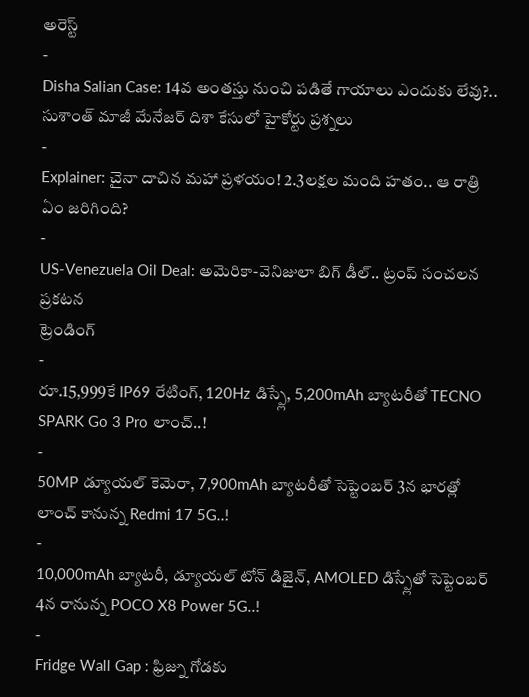అరెస్ట్
-
Disha Salian Case: 14వ అంతస్తు నుంచి పడితే గాయాలు ఎందుకు లేవు?.. సుశాంత్ మాజీ మేనేజర్ దిశా కేసులో హైకోర్టు ప్రశ్నలు
-
Explainer: చైనా దాచిన మహా ప్రళయం! 2.3లక్షల మంది హతం.. ఆ రాత్రి ఏం జరిగింది?
-
US-Venezuela Oil Deal: అమెరికా-వెనిజులా బిగ్ డీల్.. ట్రంప్ సంచలన ప్రకటన
ట్రెండింగ్
-
రూ.15,999కే IP69 రేటింగ్, 120Hz డిస్ప్లే, 5,200mAh బ్యాటరీతో TECNO SPARK Go 3 Pro లాంచ్..!
-
50MP డ్యూయల్ కెమెరా, 7,900mAh బ్యాటరీతో సెప్టెంబర్ 3న భారత్లో లాంచ్ కానున్న Redmi 17 5G..!
-
10,000mAh బ్యాటరీ, డ్యూయల్ టోన్ డిజైన్, AMOLED డిస్ప్లేతో సెప్టెంబర్ 4న రానున్న POCO X8 Power 5G..!
-
Fridge Wall Gap : ఫ్రిజ్ను గోడకు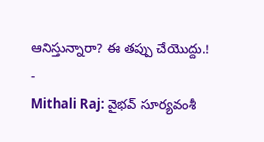ఆనిస్తున్నారా? ఈ తప్పు చేయొద్దు.!
-
Mithali Raj: వైభవ్ సూర్యవంశీ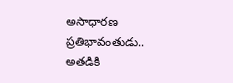అసాధారణ ప్రతిభావంతుడు.. అతడికి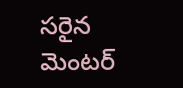సరైన మెంటర్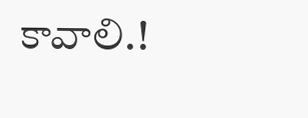కావాలి.!